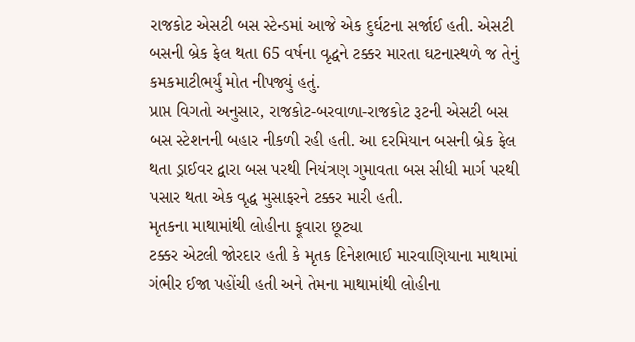રાજકોટ એસટી બસ સ્ટેન્ડમાં આજે એક દુર્ઘટના સર્જાઈ હતી. એસટી બસની બ્રેક ફેલ થતા 65 વર્ષના વૃદ્ધને ટક્કર મારતા ઘટનાસ્થળે જ તેનું કમકમાટીભર્યું મોત નીપજ્યું હતું.
પ્રાપ્ત વિગતો અનુસાર, રાજકોટ-બરવાળા-રાજકોટ રૂટની એસટી બસ બસ સ્ટેશનની બહાર નીકળી રહી હતી. આ દરમિયાન બસની બ્રેક ફેલ થતા ડ્રાઈવર દ્વારા બસ પરથી નિયંત્રણ ગુમાવતા બસ સીધી માર્ગ પરથી પસાર થતા એક વૃદ્ધ મુસાફરને ટક્કર મારી હતી.
મૃતકના માથામાંથી લોહીના ફૂવારા છૂટ્યા
ટક્કર એટલી જોરદાર હતી કે મૃતક દિનેશભાઈ મારવાણિયાના માથામાં ગંભીર ઈજા પહોંચી હતી અને તેમના માથામાંથી લોહીના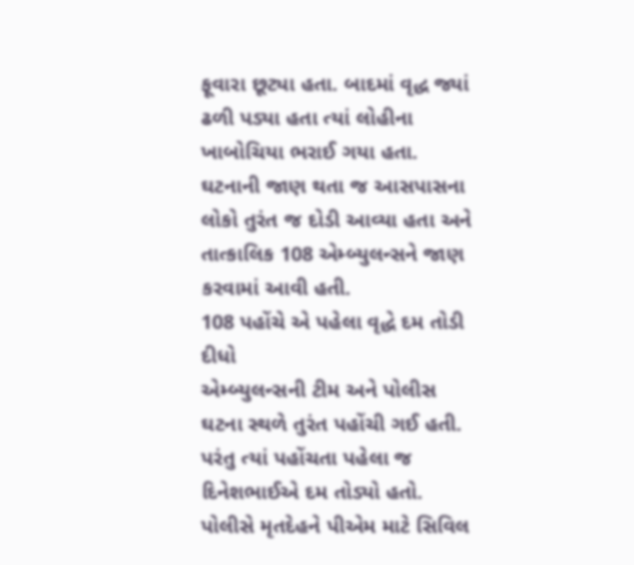ફૂવારા છૂટ્યા હતા. બાદમાં વૃદ્ધ જ્યાં ઢળી પડ્યા હતા ત્યાં લોહીના ખાબોચિયા ભરાઈ ગયા હતા. ઘટનાની જાણ થતા જ આસપાસના લોકો તુરંત જ દોડી આવ્યા હતા અને તાત્કાલિક 108 એમ્બ્યુલન્સને જાણ કરવામાં આવી હતી.
108 પહોંચે એ પહેલા વૃદ્ધે દમ તોડી દીધો
એમ્બ્યુલન્સની ટીમ અને પોલીસ ઘટના સ્થળે તુરંત પહોંચી ગઈ હતી. પરંતુ ત્યાં પહોંચતા પહેલા જ દિનેશભાઈએ દમ તોડ્યો હતો. પોલીસે મૃતદેહને પીએમ માટે સિવિલ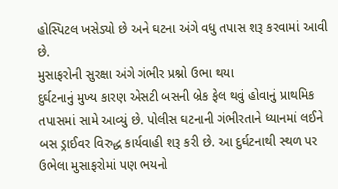હોસ્પિટલ ખસેડ્યો છે અને ઘટના અંગે વધુ તપાસ શરૂ કરવામાં આવી છે.
મુસાફરોની સુરક્ષા અંગે ગંભીર પ્રશ્નો ઉભા થયા
દુર્ઘટનાનું મુખ્ય કારણ એસટી બસની બ્રેક ફેલ થવું હોવાનું પ્રાથમિક તપાસમાં સામે આવ્યું છે. પોલીસ ઘટનાની ગંભીરતાને ધ્યાનમાં લઈને બસ ડ્રાઈવર વિરુદ્ધ કાર્યવાહી શરૂ કરી છે. આ દુર્ઘટનાથી સ્થળ પર ઉભેલા મુસાફરોમાં પણ ભયનો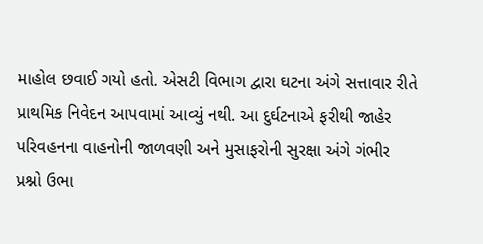માહોલ છવાઈ ગયો હતો. એસટી વિભાગ દ્વારા ઘટના અંગે સત્તાવાર રીતે પ્રાથમિક નિવેદન આપવામાં આવ્યું નથી. આ દુર્ઘટનાએ ફરીથી જાહેર પરિવહનના વાહનોની જાળવણી અને મુસાફરોની સુરક્ષા અંગે ગંભીર પ્રશ્નો ઉભા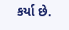કર્યા છે.